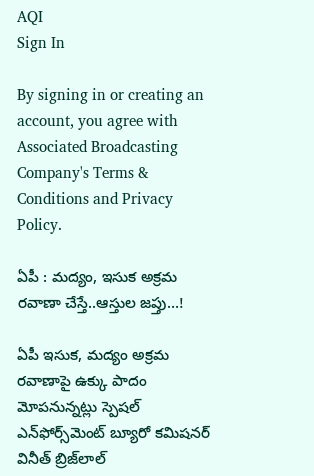AQI
Sign In

By signing in or creating an account, you agree with Associated Broadcasting Company's Terms & Conditions and Privacy Policy.

ఏపీ : మద్యం, ఇసుక అక్రమ రవాణా చేస్తే..ఆస్తుల జ‌ప్తు…!

ఏపీ ఇసుక, మద్యం అక్రమ రవాణాపై ఉక్కు పాదం మోప‌నున్న‌ట్లు స్పెషల్‌ ఎన్‌ఫోర్స్‌మెంట్‌ బ్యూరో కమిషనర్ వినీత్ బ్రిజ్‌లాల్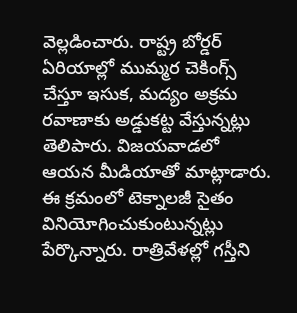వెల్ల‌డించారు. రాష్ట్ర బోర్డ‌ర్ ఏరియాల్లో ముమ్మర చెకింగ్స్ చేస్తూ ఇసుక, మద్యం అక్రమ రవాణాకు అడ్డుకట్ట వేస్తున్నట్లు తెలిపారు. విజయవాడలో ఆయన మీడియాతో మాట్లాడారు. ఈ క్రమంలో టెక్నాల‌జీ సైతం వినియోగించుకుంటున్నట్లు పేర్కొన్నారు. రాత్రివేళల్లో గస్తీని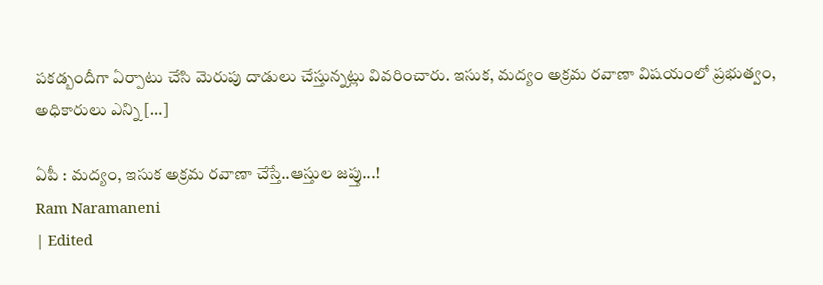ప‌కడ్బందీగా ఏర్పాటు చేసి మెరుపు దాడులు చేస్తున్నట్లు వివ‌రించారు. ఇసుక, మద్యం అక్రమ రవాణా విషయంలో ప్ర‌భుత్వం, అధికారులు ఎన్ని […]

ఏపీ : మద్యం, ఇసుక అక్రమ రవాణా చేస్తే..ఆస్తుల జ‌ప్తు...!
Ram Naramaneni
| Edited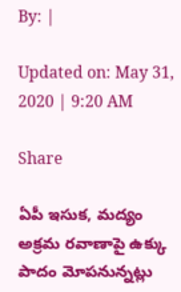By: |

Updated on: May 31, 2020 | 9:20 AM

Share

ఏపీ ఇసుక, మద్యం అక్రమ రవాణాపై ఉక్కు పాదం మోప‌నున్న‌ట్లు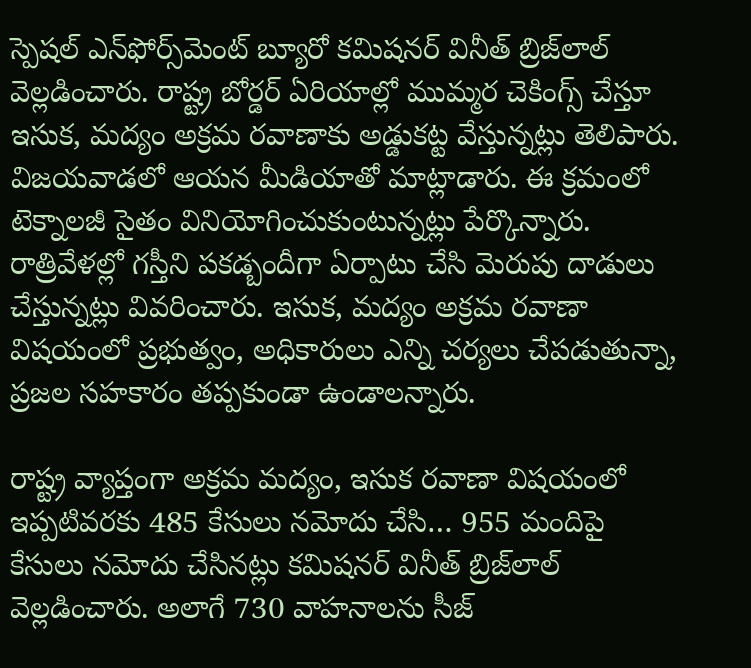స్పెషల్‌ ఎన్‌ఫోర్స్‌మెంట్‌ బ్యూరో కమిషనర్ వినీత్ బ్రిజ్‌లాల్ వెల్ల‌డించారు. రాష్ట్ర బోర్డ‌ర్ ఏరియాల్లో ముమ్మర చెకింగ్స్ చేస్తూ ఇసుక, మద్యం అక్రమ రవాణాకు అడ్డుకట్ట వేస్తున్నట్లు తెలిపారు. విజయవాడలో ఆయన మీడియాతో మాట్లాడారు. ఈ క్రమంలో టెక్నాల‌జీ సైతం వినియోగించుకుంటున్నట్లు పేర్కొన్నారు. రాత్రివేళల్లో గస్తీని ప‌కడ్బందీగా ఏర్పాటు చేసి మెరుపు దాడులు చేస్తున్నట్లు వివ‌రించారు. ఇసుక, మద్యం అక్రమ రవాణా విషయంలో ప్ర‌భుత్వం, అధికారులు ఎన్ని చ‌ర్య‌లు చేప‌డుతున్నా, ప్రజల సహకారం తప్పకుండా ఉండాలన్నారు.

రాష్ట్ర వ్యాప్తంగా అక్రమ మద్యం, ఇసుక రవాణా విషయంలో ఇప్పటివరకు 485 కేసులు నమోదు చేసి… 955 మందిపై కేసులు నమోదు చేసినట్లు కమిషనర్ వినీత్ బ్రిజ్‌లాల్ వెల్ల‌డించారు. అలాగే 730 వాహనాలను సీజ్‌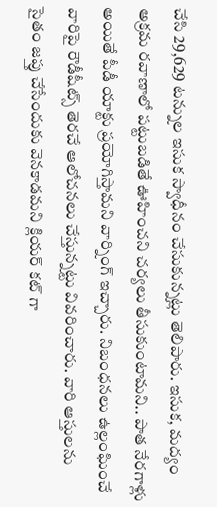చేసి 29,629 టన్నుల ఇసుక స్వాధీనం చేసుకున్నట్లు తెలిపారు. ఇసుక, మద్యం అక్రమ రవాణాలో పట్టుబడితే ఊహించ‌ని చర్యలు తీసుకుంటామని.. పాత నేరగాళ్లు అయితే పీడీ యాక్టు ప్రయోగిస్తామని వార్నింగ్ ఇచ్చారు. నిబంధనలు ఉల్లంఘించే వారిపై రౌడీషీట్స్‌ తెరచే ఆలోచ‌న‌లు చేస్తున్న‌ట్టు వివ‌రించారు. వారి ఆస్తులను సైతం జప్తు చేసేందుకు వెనకాడమని క్లియ‌ర్ క‌ట్ గా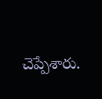చెప్పేశారు.